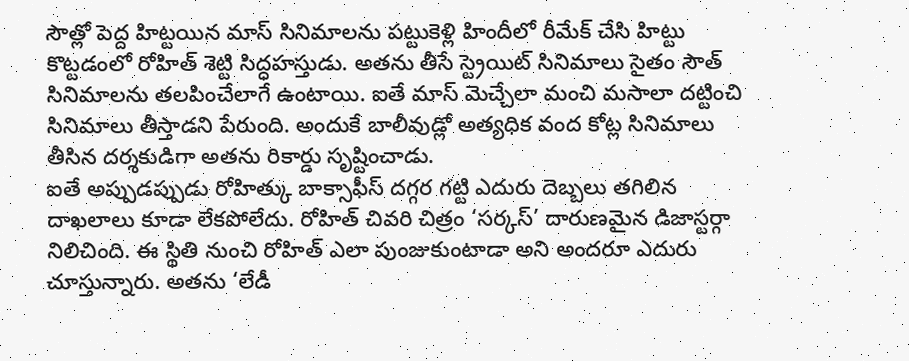సౌత్లో పెద్ద హిట్టయిన మాస్ సినిమాలను పట్టుకెళ్లి హిందీలో రీమేక్ చేసి హిట్టు కొట్టడంలో రోహిత్ శెట్టి సిద్ధహస్తుడు. అతను తీసే స్ట్రెయిట్ సినిమాలు సైతం సౌత్ సినిమాలను తలపించేలాగే ఉంటాయి. ఐతే మాస్ మెచ్చేలా మంచి మసాలా దట్టించి సినిమాలు తీస్తాడని పేరుంది. అందుకే బాలీవుడ్లో అత్యధిక వంద కోట్ల సినిమాలు తీసిన దర్శకుడిగా అతను రికార్డు సృష్టించాడు.
ఐతే అప్పుడప్పుడు రోహిత్కు బాక్సాఫీస్ దగ్గర గట్టి ఎదురు దెబ్బలు తగిలిన దాఖలాలు కూడా లేకపోలేదు. రోహిత్ చివరి చిత్రం ‘సర్కస్’ దారుణమైన డిజాస్టర్గా నిలిచింది. ఈ స్థితి నుంచి రోహిత్ ఎలా పుంజుకుంటాడా అని అందరూ ఎదురు చూస్తున్నారు. అతను ‘లేడీ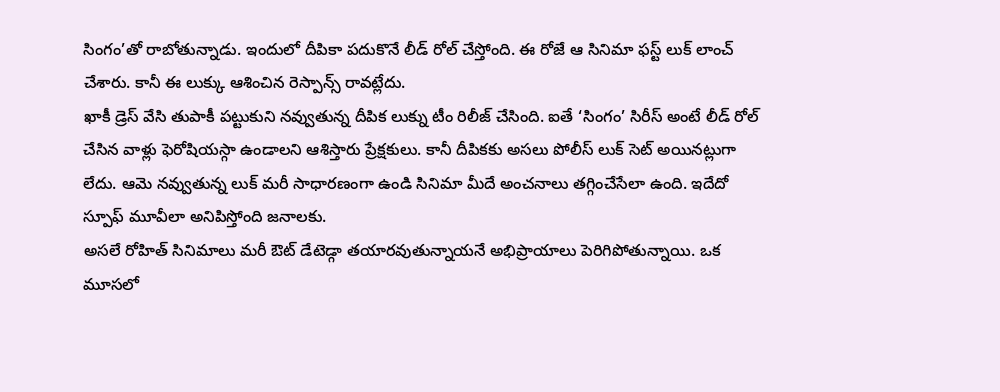సింగం’తో రాబోతున్నాడు. ఇందులో దీపికా పదుకొనే లీడ్ రోల్ చేస్తోంది. ఈ రోజే ఆ సినిమా ఫస్ట్ లుక్ లాంచ్ చేశారు. కానీ ఈ లుక్కు ఆశించిన రెస్పాన్స్ రావట్లేదు.
ఖాకీ డ్రెస్ వేసి తుపాకీ పట్టుకుని నవ్వుతున్న దీపిక లుక్ను టీం రిలీజ్ చేసింది. ఐతే ‘సింగం’ సిరీస్ అంటే లీడ్ రోల్ చేసిన వాళ్లు ఫెరోషియస్గా ఉండాలని ఆశిస్తారు ప్రేక్షకులు. కానీ దీపికకు అసలు పోలీస్ లుక్ సెట్ అయినట్లుగా లేదు. ఆమె నవ్వుతున్న లుక్ మరీ సాధారణంగా ఉండి సినిమా మీదే అంచనాలు తగ్గించేసేలా ఉంది. ఇదేదో స్పూఫ్ మూవీలా అనిపిస్తోంది జనాలకు.
అసలే రోహిత్ సినిమాలు మరీ ఔట్ డేటెడ్గా తయారవుతున్నాయనే అభిప్రాయాలు పెరిగిపోతున్నాయి. ఒక మూసలో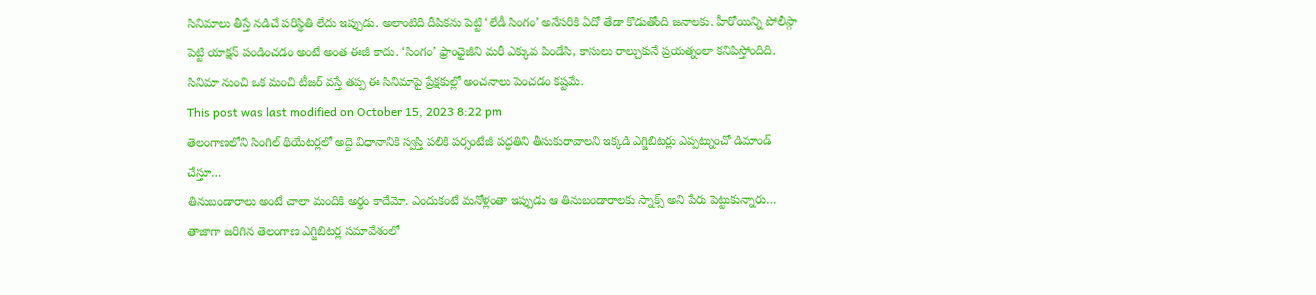సినిమాలు తీస్తే నడిచే పరిస్థితి లేదు ఇప్పుడు. అలాంటిది దీపికను పెట్టి ‘లేడీ సింగం’ అనేసరికి ఏదో తేడా కొడుతోంది జనాలకు. హీరోయిన్ని పోలీస్గా పెట్టి యాక్షన్ పండించడం అంటే అంత ఈజీ కాదు. ‘సింగం’ ఫ్రాంఛైజీని మరీ ఎక్కువ పిండేసి, కాసులు రాల్చుకునే ప్రయత్నంలా కనిపిస్తోందిది. సినిమా నుంచి ఒక మంచి టీజర్ వస్తే తప్ప ఈ సినిమాపై ప్రేక్షకుల్లో అంచనాలు పెంచడం కష్టమే.
This post was last modified on October 15, 2023 8:22 pm
తెలంగాణలోని సింగిల్ థియేటర్లలో అద్దె విధానానికి స్వస్తి పలికి పర్సంటేజీ పద్ధతిని తీసుకురావాలని ఇక్కడి ఎగ్జిబిటర్లు ఎప్పట్నుంచో డిమాండ్ చేస్తూ…
తినుబండారాలు అంటే చాలా మందికి అర్థం కాదేమో. ఎందుకంటే మనోళ్లంతా ఇప్పుడు ఆ తినుబండారాలకు స్నాక్స్ అని పేరు పెట్టుకున్నారు…
తాజాగా జరిగిన తెలంగాణ ఎగ్జిబిటర్ల సమావేశంలో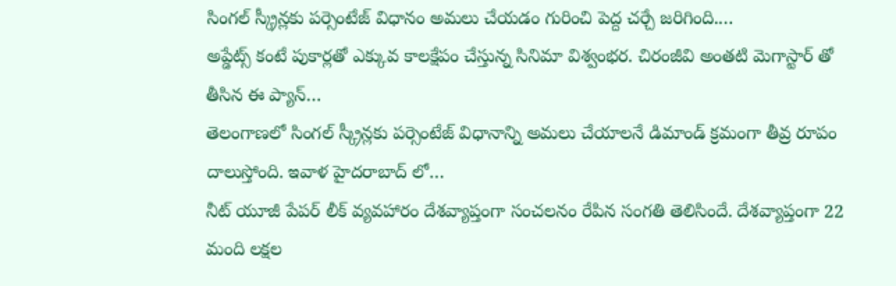సింగల్ స్క్రీన్లకు పర్సెంటేజ్ విధానం అమలు చేయడం గురించి పెద్ద చర్చే జరిగింది.…
అప్డేట్స్ కంటే పుకార్లతో ఎక్కువ కాలక్షేపం చేస్తున్న సినిమా విశ్వంభర. చిరంజీవి అంతటి మెగాస్టార్ తో తీసిన ఈ ప్యాన్…
తెలంగాణలో సింగల్ స్క్రీన్లకు పర్సెంటేజ్ విధానాన్ని అమలు చేయాలనే డిమాండ్ క్రమంగా తీవ్ర రూపం దాలుస్తోంది. ఇవాళ హైదరాబాద్ లో…
నీట్ యూజీ పేపర్ లీక్ వ్యవహారం దేశవ్యాప్తంగా సంచలనం రేపిన సంగతి తెలిసిందే. దేశవ్యాప్తంగా 22 మంది లక్షల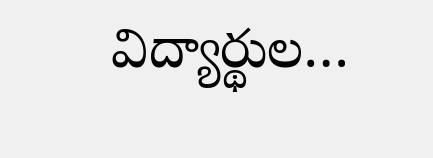విద్యార్థుల…